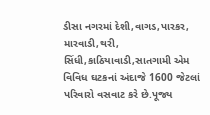ડીસા નગરમાં દેશી,વાગડ,પારકર, મારવાડી,થરી, સિંધી,કાઠિયાવાડી,સાતગામી એમ વિવિધ ઘટકનાં અંદાજે 1600 જેટલાં પરિવારો વસવાટ કરે છે.પૂજ્ય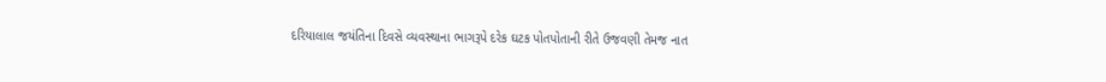દરિયાલાલ જયંતિના દિવસે વ્યવસ્થાના ભાગરૂપે દરેક ઘટક પોતપોતાની રીતે ઉજવણી તેમજ નાત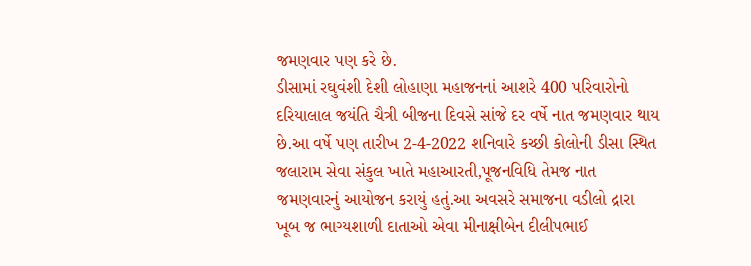જમણવાર પણ કરે છે.
ડીસામાં રઘુવંશી દેશી લોહાણા મહાજનનાં આશરે 400 પરિવારોનો દરિયાલાલ જયંતિ ચૈત્રી બીજના દિવસે સાંજે દર વર્ષે નાત જમણવાર થાય છે.આ વર્ષે પણ તારીખ 2-4-2022 શનિવારે કચ્છી કોલોની ડીસા સ્થિત જલારામ સેવા સંકુલ ખાતે મહાઆરતી,પૂજનવિધિ તેમજ નાત જમણવારનું આયોજન કરાયું હતું.આ અવસરે સમાજના વડીલો દ્રારા ખૂબ જ ભાગ્યશાળી દાતાઓ એવા મીનાક્ષીબેન દીલીપભાઈ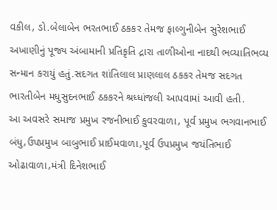વકીલ, ડો.બેલાબેન ભરતભાઈ ઠકકર તેમજ ફાલ્ગુનીબેન સુરેશભાઈ અખાણીનું પૂજ્ય અંબામાની પ્રતિકૃતિ દ્રારા તાળીઓના નાદથી ભવ્યાતિભવ્ય સન્માન કરાયું હતું.સદગત શાંતિલાલ પ્રાણલાલ ઠકકર તેમજ સદગત ભારતીબેન મધુસુદનભાઈ ઠકકરને શ્રધ્ધાંજલી આપવામાં આવી હતી.
આ અવસરે સમાજ પ્રમુખ રજનીભાઈ કુવરવાળા, પૂર્વ પ્રમુખ ભગવાનભાઈ બંધુ,ઉપપ્રમુખ બાબુભાઈ પ્રાઈમવાળા,પૂર્વ ઉપપ્રમુખ જયંતિભાઈ ઓઢાવાળા,મંત્રી દિનેશભાઈ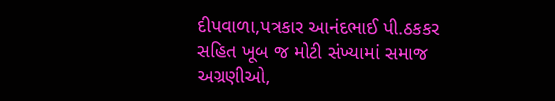દીપવાળા,પત્રકાર આનંદભાઈ પી.ઠકકર સહિત ખૂબ જ મોટી સંખ્યામાં સમાજ અગ્રણીઓ,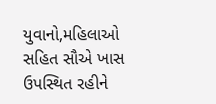યુવાનો,મહિલાઓ સહિત સૌએ ખાસ ઉપસ્થિત રહીને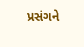પ્રસંગને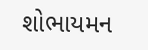શોભાયમન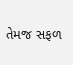તેમજ સફળ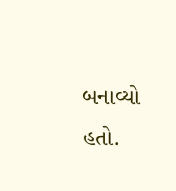બનાવ્યો હતો.